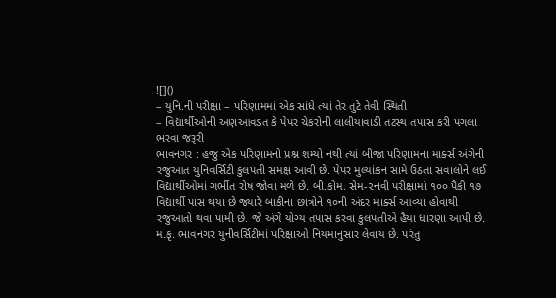![]()
– યુનિ.ની પરીક્ષા – પરિણામમાં એક સાંધે ત્યાં તેર તુટે તેવી સ્થિતી
– વિદ્યાર્થીઓની અણઆવડત કે પેપર ચેકરોની લાલીયાવાડી તટસ્થ તપાસ કરી પગલા ભરવા જરૂરી
ભાવનગર : હજુ એક પરિણામનો પ્રશ્ન શમ્યો નથી ત્યાં બીજા પરિણામના માર્ક્સ અંગેની રજુઆત યુનિવર્સિટી કુલપતી સમક્ષ આવી છે. પેપર મુલ્યાંકન સામે ઉઠતા સવાલોને લઈ વિદ્યાર્થીઓમાં ગર્ભીત રોષ જોવા મળે છે. બી.કોમ. સેમ-૨નવી પરીક્ષામાં ૧૦૦ પૈકી ૧૭ વિદ્યાર્થી પાસ થયા છે જ્યારે બાકીના છાત્રોને ૧૦ની અંદર માર્ક્સ આવ્યા હોવાથી રજુઆતો થવા પામી છે. જે અંગે યોગ્ય તપાસ કરવા કુલપતીએ હૈયા ધારણા આપી છે.
મ.કૃ. ભાવનગર યુનીવર્સિટીમાં પરિક્ષાઓ નિયમાનુસાર લેવાય છે. પરંતુ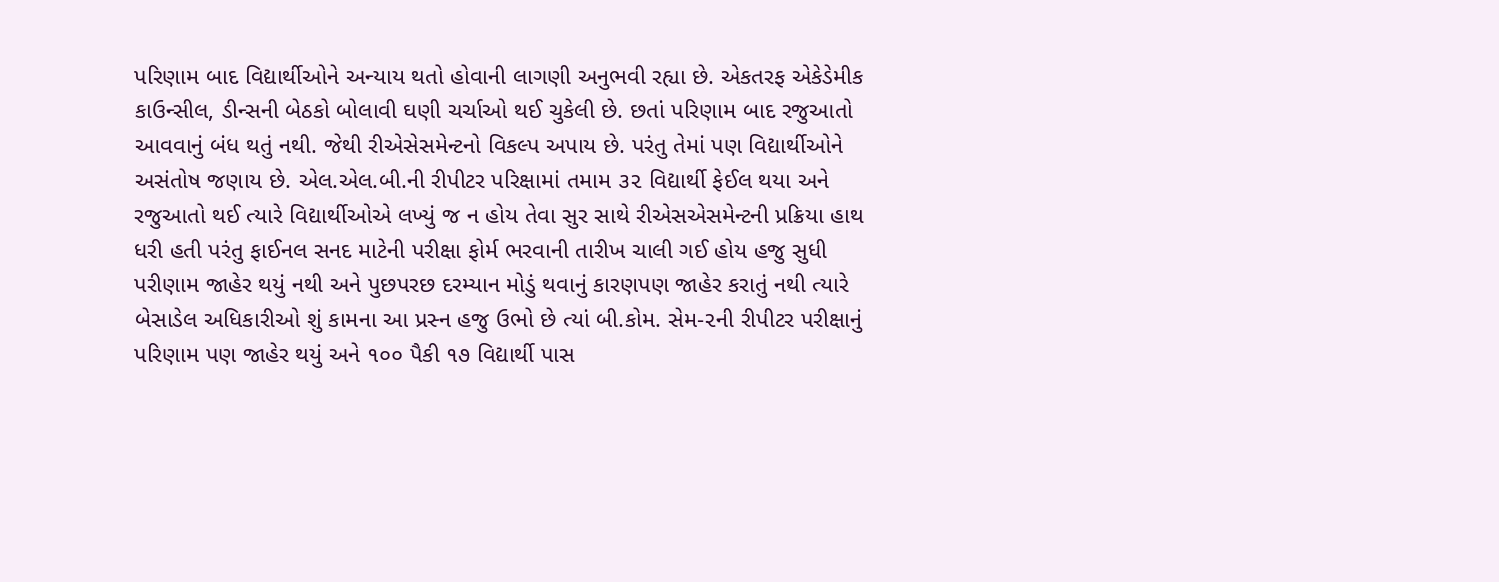પરિણામ બાદ વિદ્યાર્થીઓને અન્યાય થતો હોવાની લાગણી અનુભવી રહ્યા છે. એકતરફ એકેડેમીક કાઉન્સીલ, ડીન્સની બેઠકો બોલાવી ઘણી ચર્ચાઓ થઈ ચુકેલી છે. છતાં પરિણામ બાદ રજુઆતો આવવાનું બંધ થતું નથી. જેથી રીએસેસમેન્ટનો વિકલ્પ અપાય છે. પરંતુ તેમાં પણ વિદ્યાર્થીઓને અસંતોષ જણાય છે. એલ.એલ.બી.ની રીપીટર પરિક્ષામાં તમામ ૩૨ વિદ્યાર્થી ફેઈલ થયા અને રજુઆતો થઈ ત્યારે વિદ્યાર્થીઓએ લખ્યું જ ન હોય તેવા સુર સાથે રીએસએસમેન્ટની પ્રક્રિયા હાથ ધરી હતી પરંતુ ફાઈનલ સનદ માટેની પરીક્ષા ફોર્મ ભરવાની તારીખ ચાલી ગઈ હોય હજુ સુધી પરીણામ જાહેર થયું નથી અને પુછપરછ દરમ્યાન મોડું થવાનું કારણપણ જાહેર કરાતું નથી ત્યારે બેસાડેલ અધિકારીઓ શું કામના આ પ્રસ્ન હજુ ઉભો છે ત્યાં બી.કોમ. સેમ-૨ની રીપીટર પરીક્ષાનું પરિણામ પણ જાહેર થયું અને ૧૦૦ પૈકી ૧૭ વિદ્યાર્થી પાસ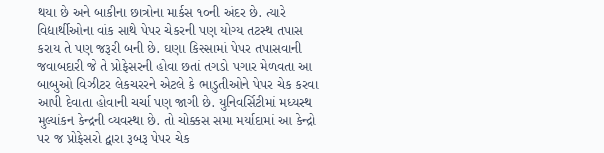થયા છે અને બાકીના છાત્રોના માર્કસ ૧૦ની અંદર છે. ત્યારે વિદ્યાર્થીઓના વાંક સાથે પેપર ચેકરની પણ યોગ્ય તટસ્થ તપાસ કરાય તે પણ જરૂરી બની છે. ઘણા કિસ્સામાં પેપર તપાસવાની જવાબદારી જે તે પ્રોફેસરની હોવા છતાં તગડો પગાર મેળવતા આ બાબુઓ વિઝીટર લેકચરરને એટલે કે ભાડુતીઓને પેપર ચેક કરવા આપી દેવાતા હોવાની ચર્ચા પણ જાગી છે. યુનિવર્સિટીમાં મધ્યસ્થ મુલ્યાંકન કેન્દ્રની વ્યવસ્થા છે. તો ચોક્કસ સમા મર્યાદામાં આ કેન્દ્રો પર જ પ્રોફેસરો દ્વારા રૂબરૂ પેપર ચેક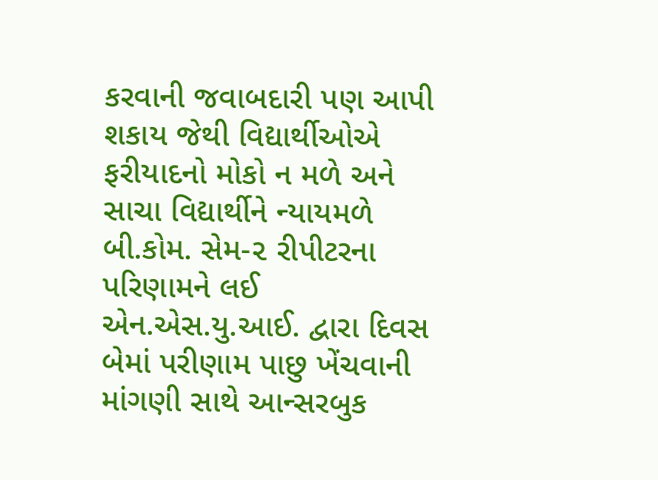કરવાની જવાબદારી પણ આપી શકાય જેથી વિદ્યાર્થીઓએ ફરીયાદનો મોકો ન મળે અને સાચા વિદ્યાર્થીને ન્યાયમળે બી.કોમ. સેમ-૨ રીપીટરના પરિણામને લઈ એન.એસ.યુ.આઈ. દ્વારા દિવસ બેમાં પરીણામ પાછુ ખેંચવાની માંગણી સાથે આન્સરબુક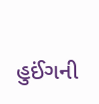હુઈંગની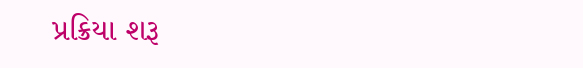પ્રક્રિયા શરૂ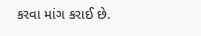કરવા માંગ કરાઈ છે.